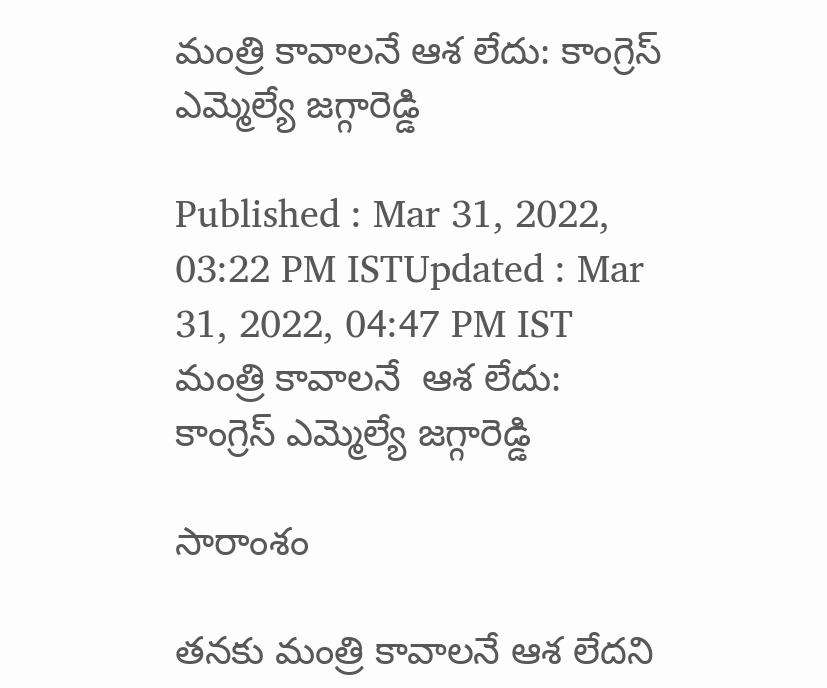మంత్రి కావాలనే ఆశ లేదు: కాంగ్రెస్ ఎమ్మెల్యే జగ్గారెడ్డి

Published : Mar 31, 2022, 03:22 PM ISTUpdated : Mar 31, 2022, 04:47 PM IST
మంత్రి కావాలనే  ఆశ లేదు:  కాంగ్రెస్ ఎమ్మెల్యే జగ్గారెడ్డి

సారాంశం

తనకు మంత్రి కావాలనే ఆశ లేదని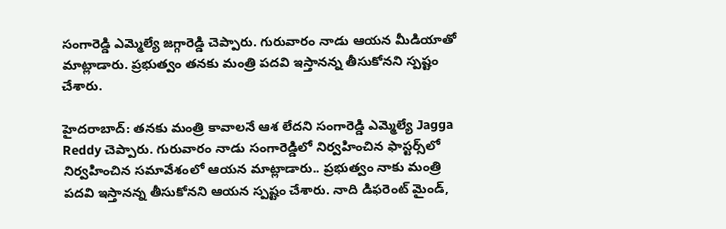సంగారెడ్డి ఎమ్మెల్యే జగ్గారెడ్డి చెప్పారు. గురువారం నాడు ఆయన మీడియాతో మాట్లాడారు. ప్రభుత్వం తనకు మంత్రి పదవి ఇస్తానన్న తీసుకోనని స్పష్టం చేశారు.

హైదరాబాద్: తనకు మంత్రి కావాలనే ఆశ లేదని సంగారెడ్డి ఎమ్మెల్యే Jagga Reddy చెప్పారు. గురువారం నాడు సంగారెడ్డిలో నిర్వహించిన ఫాస్టర్స్‌లో నిర్వహించిన సమావేశంలో ఆయన మాట్లాడారు.. ప్రభుత్వం నాకు మంత్రి పదవి ఇస్తానన్న తీసుకోనని ఆయన స్పష్టం చేశారు. నాది డిఫరెంట్ మైండ్,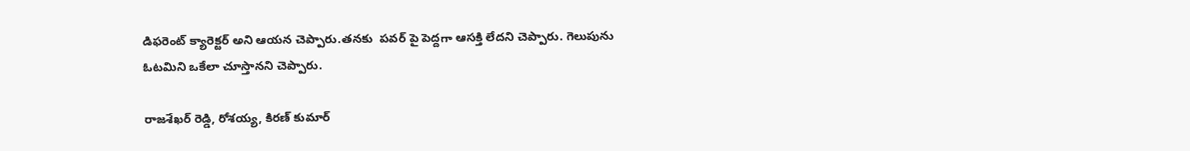డిఫరెంట్ క్యారెక్టర్ అని ఆయన చెప్పారు.తనకు  పవర్ పై పెద్దగా ఆసక్తి లేదని చెప్పారు. గెలుపును ఓటమిని ఒకేలా చూస్తానని చెప్పారు.

రాజశేఖర్ రెడ్డి, రోశయ్య, కిరణ్ కుమార్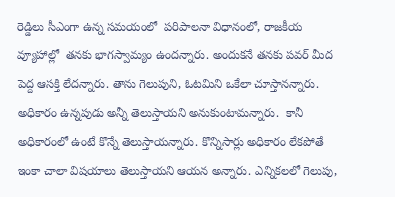రెడ్డిలు సీఎంగా ఉన్న సమయంలో  పరిపాలనా విధానంలో, రాజకీయ వ్యూహాల్లో  తనకు భాగస్వామ్యం ఉందన్నారు. అందుకనే తనకు పవర్ మీద పెద్ద ఆసక్తి లేదన్నారు. తాను గెలుపుని, ఓటమిని ఒకేలా చూస్తానన్నారు. అధికారం ఉన్నపుడు అన్నీ తెలుస్తాయని అనుకుంటామన్నారు.  కానీ అధికారంలో ఉంటే కొన్నే తెలుస్తాయన్నారు. కొన్నిసార్లు అధికారం లేకపోతే ఇంకా చాలా విషయాలు తెలుస్తాయని ఆయన అన్నారు. ఎన్నికలలో గెలుపు,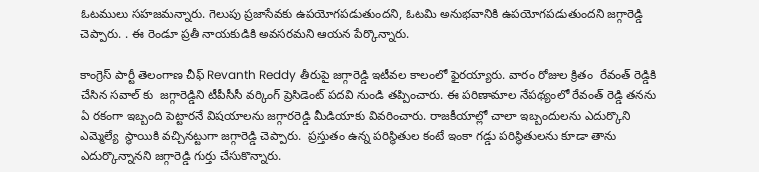ఓటములు సహజమన్నారు. గెలుపు ప్రజాసేవకు ఉపయోగపడుతుందని, ఓటమి అనుభవానికి ఉపయోగపడుతుందని జగ్గారెడ్డి చెప్పారు. . ఈ రెండూ ప్రతీ నాయకుడికి అవసరమని ఆయన పేర్కొన్నారు.

కాంగ్రెస్ పార్టీ తెలంగాణ చీఫ్ Revanth Reddy తీరుపై జగ్గారెడ్డి ఇటీవల కాలంలో ఫైరయ్యారు. వారం రోజుల క్రితం  రేవంత్ రెడ్డికి చేసిన సవాల్ కు  జగ్గారెడ్డిని టీపీసీసీ వర్కింగ్ ప్రెసిడెంట్ పదవి నుండి తప్పించారు. ఈ పరిణామాల నేపథ్యంలో రేవంత్ రెడ్డి తనను ఏ రకంగా ఇబ్బంది పెట్టారనే విషయాలను జగ్గారరెడ్డి మీడియాకు వివరించారు. రాజకీయాల్లో చాలా ఇబ్బందులను ఎదుర్కొని ఎమ్మెల్యే  స్థాయికి వచ్చినట్టుగా జగ్గారెడ్డి చెప్పారు.  ప్రస్తుతం ఉన్న పరిస్థితుల కంటే ఇంకా గడ్డు పరిస్థితులను కూడా తాను ఎదుర్కొన్నానని జగ్గారెడ్డి గుర్తు చేసుకొన్నారు.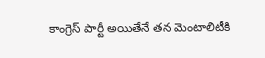కాంగ్రెస్ పార్టీ అయితేనే తన మెంటాలిటీకి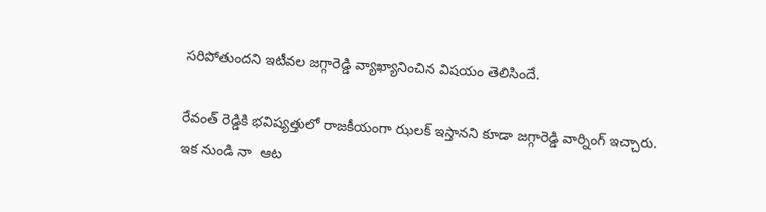సరిపోతుందని ఇటీవల జగ్గారెడ్డి వ్యాఖ్యానించిన విషయం తెలిసిందే.

రేవంత్ రెడ్డికి భవిష్యత్తులో రాజకీయంగా ఝలక్ ఇస్తానని కూడా జగ్గారెడ్డి వార్నింగ్ ఇచ్చారు. ఇక నుండి నా  ఆట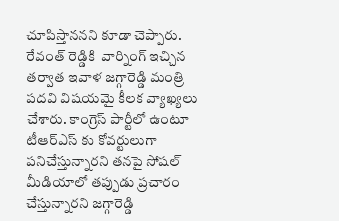చూపిస్తాననని కూడా చెప్పారు. రేవంత్ రెడ్డికి  వార్నింగ్ ఇచ్చిన తర్వాత ఇవాళ జగ్గారెడ్డి మంత్రి పదవి విషయమై కీలక వ్యాఖ్యలు చేశారు. కాంగ్రెస్ పార్టీలో ఉంటూ టీఆర్ఎస్ కు కోవర్టులుగా పనిచేస్తున్నారని తనపై సోషల్ మీడియాలో తప్పుడు ప్రచారం చేస్తున్నారని జగ్గారెడ్డి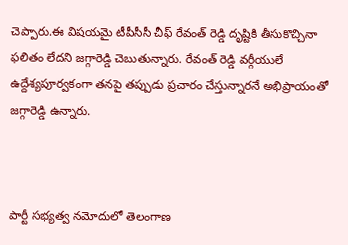చెప్పారు.ఈ విషయమై టీపీసీసీ చీఫ్ రేవంత్ రెడ్డి దృష్టికి తీసుకొచ్చినా ఫలితం లేదని జగ్గారెడ్డి చెబుతున్నారు. రేవంత్ రెడ్డి వర్గీయులే ఉద్దేశ్యపూర్వకంగా తనపై తప్పుడు ప్రచారం చేస్తున్నారనే అభిప్రాయంతో జగ్గారెడ్డి ఉన్నారు.



పార్టీ సభ్యత్వ నమోదులో తెలంగాణ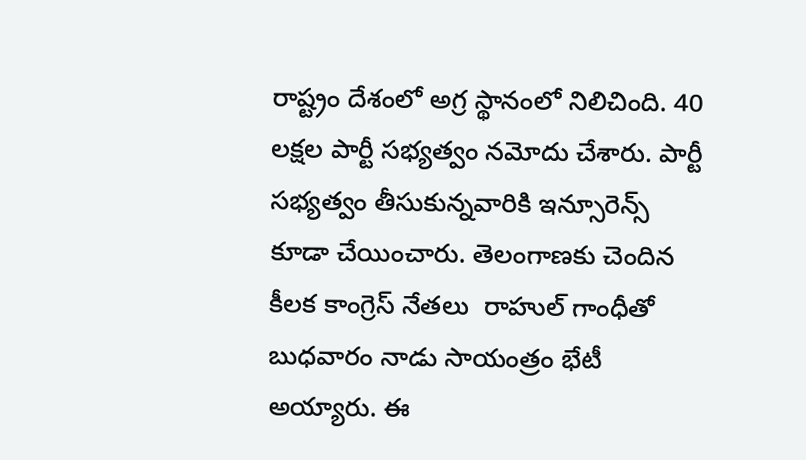రాష్ట్రం దేశంలో అగ్ర స్థానంలో నిలిచింది. 40 లక్షల పార్టీ సభ్యత్వం నమోదు చేశారు. పార్టీ సభ్యత్వం తీసుకున్నవారికి ఇన్సూరెన్స్ కూడా చేయించారు. తెలంగాణకు చెందిన కీలక కాంగ్రెస్ నేతలు  రాహుల్ గాంధీతో బుధవారం నాడు సాయంత్రం భేటీ అయ్యారు. ఈ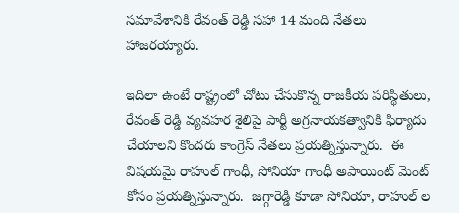సమావేశానికి రేవంత్ రెడ్డి సహా 14 మంది నేతలు హాజరయ్యారు.

ఇదిలా ఉంటే రాష్ట్రంలో చోటు చేసుకొన్న రాజకీయ పరిస్థితులు, రేవంత్ రెడ్డి వ్యవహర శైలిపై పార్టీ అగ్రనాయకత్వానికి ఫిర్యాదు చేయాలని కొందరు కాంగ్రెస్ నేతలు ప్రయత్నిస్తున్నారు.  ఈ విషయమై రాహుల్ గాంధీ, సోనియా గాంధీ అపాయింట్ మెంట్ కోసం ప్రయత్నిస్తున్నారు.  జగ్గారెడ్డి కూడా సోనియా, రాహుల్ ల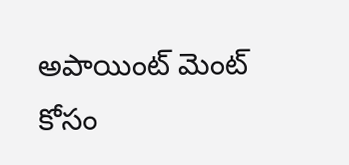అపాయింట్ మెంట్ కోసం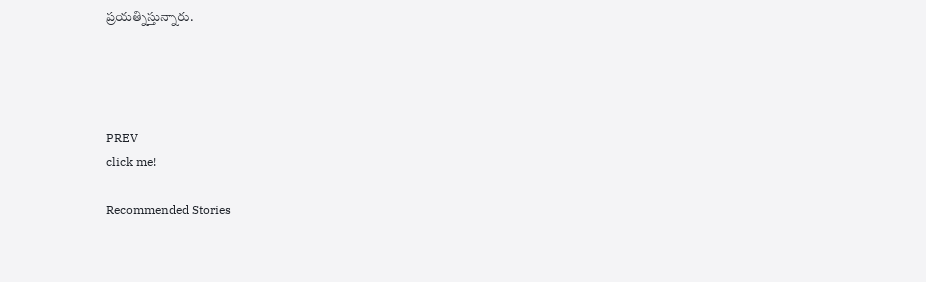ప్రయత్నిస్తున్నారు.




PREV
click me!

Recommended Stories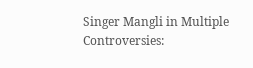Singer Mangli in Multiple Controversies: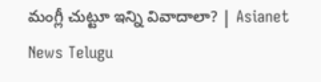మంగ్లీ చుట్టూ ఇన్ని వివాదాలా? | Asianet News Telugu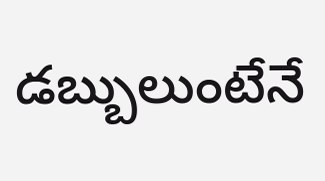డబ్బులుంటేనే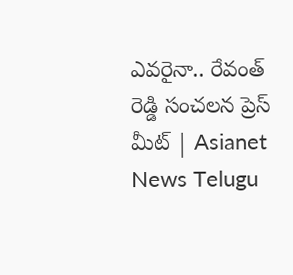ఎవరైనా.. రేవంత్ రెడ్డి సంచలన ప్రెస్ మీట్ | Asianet News Telugu